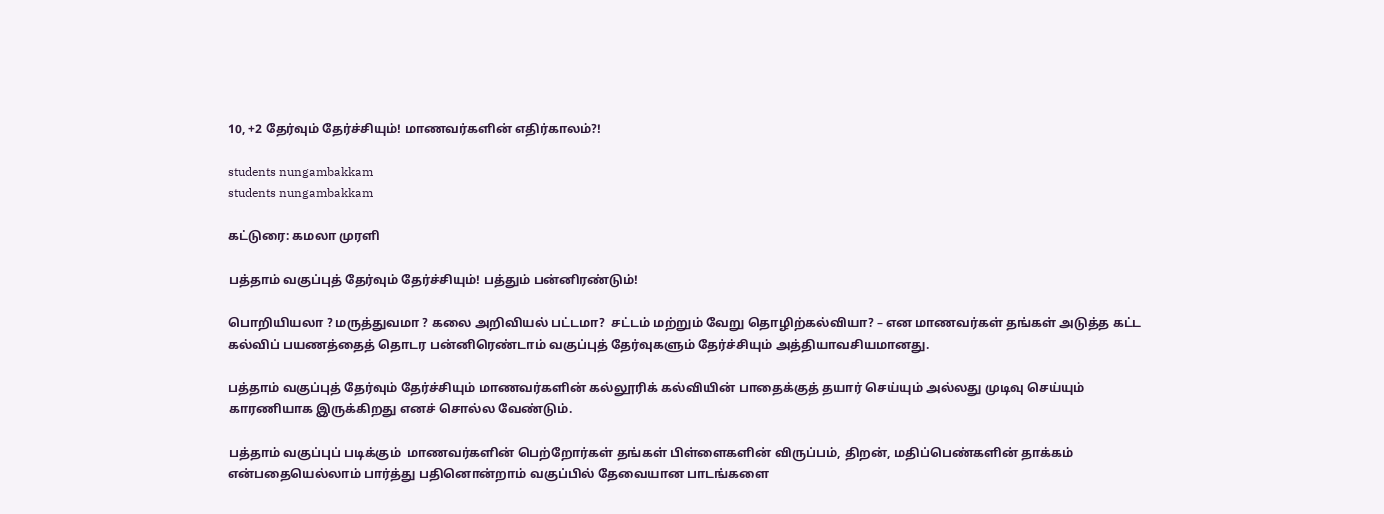10, +2 தேர்வும் தேர்ச்சியும்! மாணவர்களின் எதிர்காலம்?!

students nungambakkam
students nungambakkam

கட்டுரை: கமலா முரளி

பத்தாம் வகுப்புத் தேர்வும் தேர்ச்சியும்! பத்தும் பன்னிரண்டும்!

பொறியியலா ? மருத்துவமா ? கலை அறிவியல் பட்டமா?  சட்டம் மற்றும் வேறு தொழிற்கல்வியா? – என மாணவர்கள் தங்கள் அடுத்த கட்ட கல்விப் பயணத்தைத் தொடர பன்னிரெண்டாம் வகுப்புத் தேர்வுகளும் தேர்ச்சியும் அத்தியாவசியமானது.

பத்தாம் வகுப்புத் தேர்வும் தேர்ச்சியும் மாணவர்களின் கல்லூரிக் கல்வியின் பாதைக்குத் தயார் செய்யும் அல்லது முடிவு செய்யும் காரணியாக இருக்கிறது எனச் சொல்ல வேண்டும்.

பத்தாம் வகுப்புப் படிக்கும்  மாணவர்களின் பெற்றோர்கள் தங்கள் பிள்ளைகளின் விருப்பம், திறன், மதிப்பெண்களின் தாக்கம் என்பதையெல்லாம் பார்த்து பதினொன்றாம் வகுப்பில் தேவையான பாடங்களை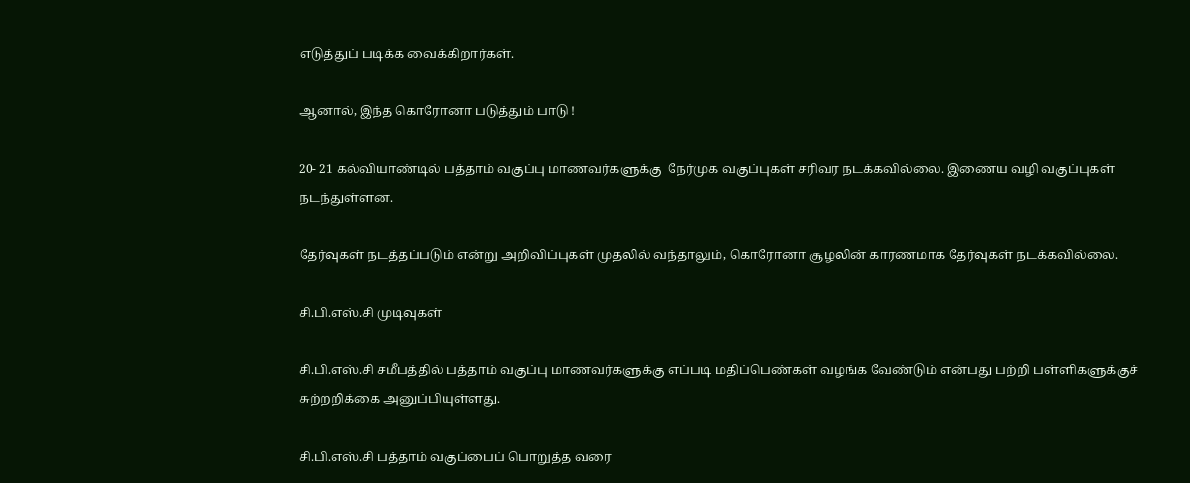எடுத்துப் படிக்க வைக்கிறார்கள்.

ஆனால், இந்த கொரோனா படுத்தும் பாடு !

20- 21 கல்வியாண்டில் பத்தாம் வகுப்பு மாணவர்களுக்கு  நேர்முக வகுப்புகள் சரிவர நடக்கவில்லை. இணைய வழி வகுப்புகள் நடந்துள்ளன.

தேர்வுகள் நடத்தப்படும் என்று அறிவிப்புகள் முதலில் வந்தாலும், கொரோனா சூழலின் காரணமாக தேர்வுகள் நடக்கவில்லை.

சி.பி.எஸ்.சி முடிவுகள்

சி.பி.எஸ்.சி சமீபத்தில் பத்தாம் வகுப்பு மாணவர்களுக்கு எப்படி மதிப்பெண்கள் வழங்க வேண்டும் என்பது பற்றி பள்ளிகளுக்குச் சுற்றறிக்கை அனுப்பியுள்ளது.

சி.பி.எஸ்.சி பத்தாம் வகுப்பைப் பொறுத்த வரை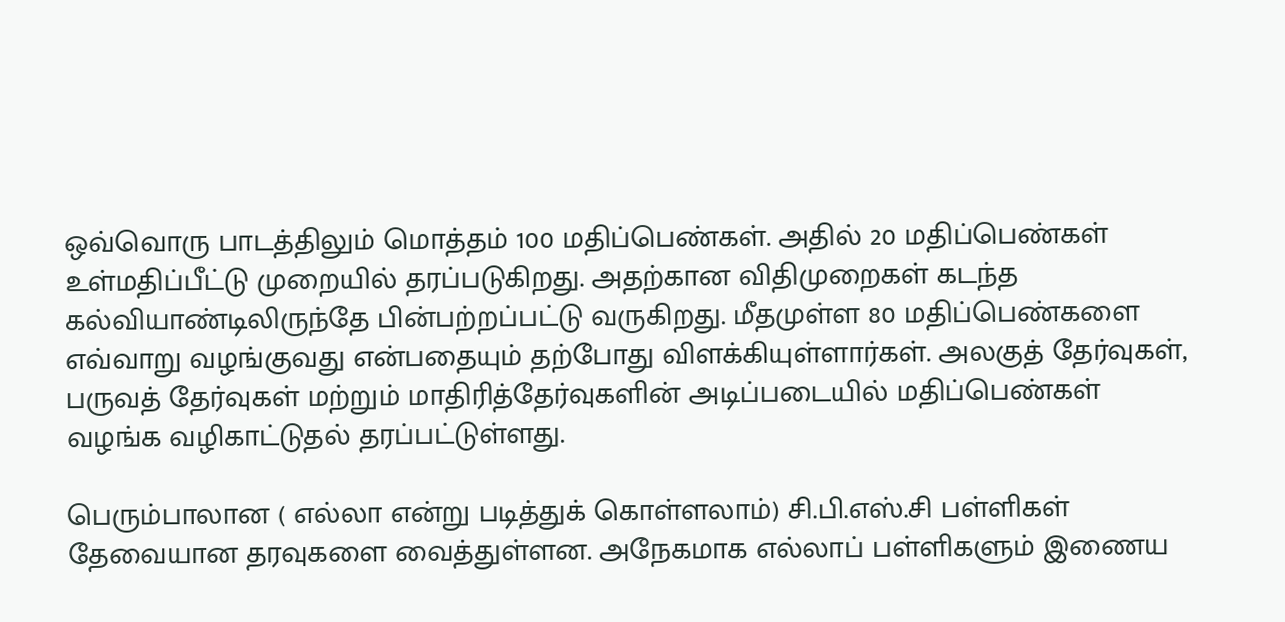ஒவ்வொரு பாடத்திலும் மொத்தம் 100 மதிப்பெண்கள். அதில் 20 மதிப்பெண்கள் உள்மதிப்பீட்டு முறையில் தரப்படுகிறது. அதற்கான விதிமுறைகள் கடந்த கல்வியாண்டிலிருந்தே பின்பற்றப்பட்டு வருகிறது. மீதமுள்ள 80 மதிப்பெண்களை எவ்வாறு வழங்குவது என்பதையும் தற்போது விளக்கியுள்ளார்கள். அலகுத் தேர்வுகள், பருவத் தேர்வுகள் மற்றும் மாதிரித்தேர்வுகளின் அடிப்படையில் மதிப்பெண்கள் வழங்க வழிகாட்டுதல் தரப்பட்டுள்ளது.

பெரும்பாலான ( எல்லா என்று படித்துக் கொள்ளலாம்) சி.பி.எஸ்.சி பள்ளிகள் தேவையான தரவுகளை வைத்துள்ளன. அநேகமாக எல்லாப் பள்ளிகளும் இணைய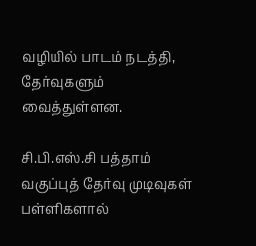வழியில் பாடம் நடத்தி, தேர்வுகளும் வைத்துள்ளன.

சி.பி.எஸ்.சி பத்தாம் வகுப்புத் தேர்வு முடிவுகள் பள்ளிகளால்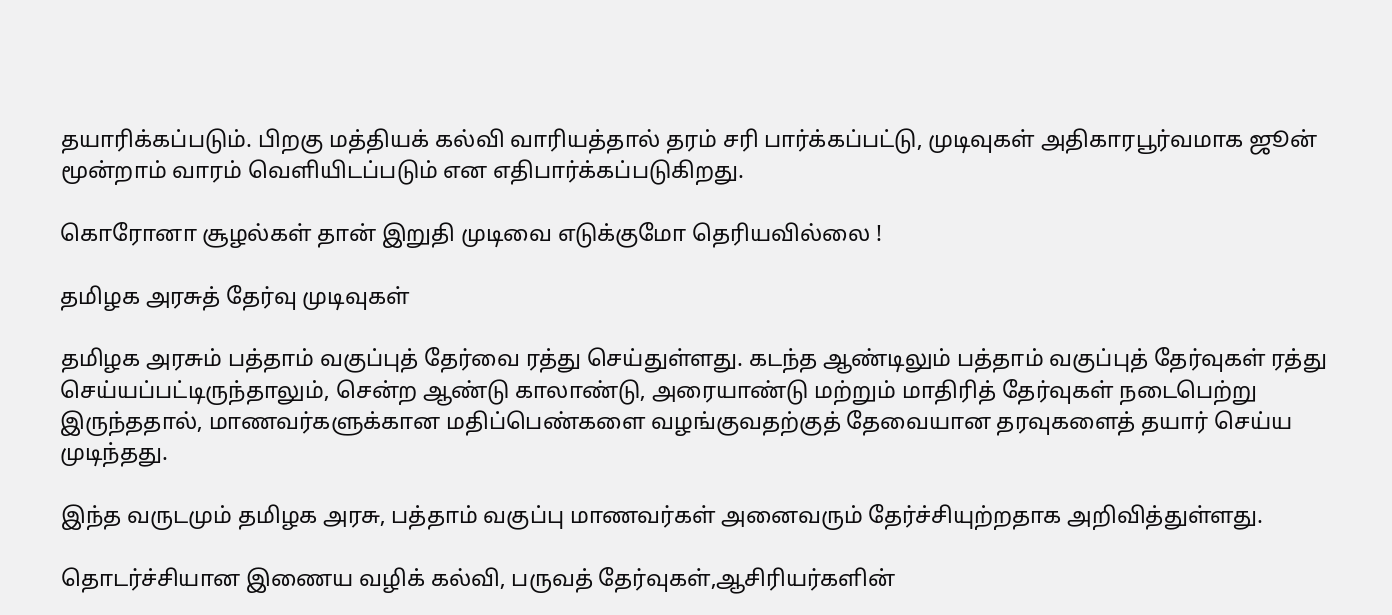தயாரிக்கப்படும். பிறகு மத்தியக் கல்வி வாரியத்தால் தரம் சரி பார்க்கப்பட்டு, முடிவுகள் அதிகாரபூர்வமாக ஜூன் மூன்றாம் வாரம் வெளியிடப்படும் என எதிபார்க்கப்படுகிறது.

கொரோனா சூழல்கள் தான் இறுதி முடிவை எடுக்குமோ தெரியவில்லை !

தமிழக அரசுத் தேர்வு முடிவுகள்

தமிழக அரசும் பத்தாம் வகுப்புத் தேர்வை ரத்து செய்துள்ளது. கடந்த ஆண்டிலும் பத்தாம் வகுப்புத் தேர்வுகள் ரத்து செய்யப்பட்டிருந்தாலும், சென்ற ஆண்டு காலாண்டு, அரையாண்டு மற்றும் மாதிரித் தேர்வுகள் நடைபெற்று இருந்ததால், மாணவர்களுக்கான மதிப்பெண்களை வழங்குவதற்குத் தேவையான தரவுகளைத் தயார் செய்ய முடிந்தது.

இந்த வருடமும் தமிழக அரசு, பத்தாம் வகுப்பு மாணவர்கள் அனைவரும் தேர்ச்சியுற்றதாக அறிவித்துள்ளது.

தொடர்ச்சியான இணைய வழிக் கல்வி, பருவத் தேர்வுகள்,ஆசிரியர்களின்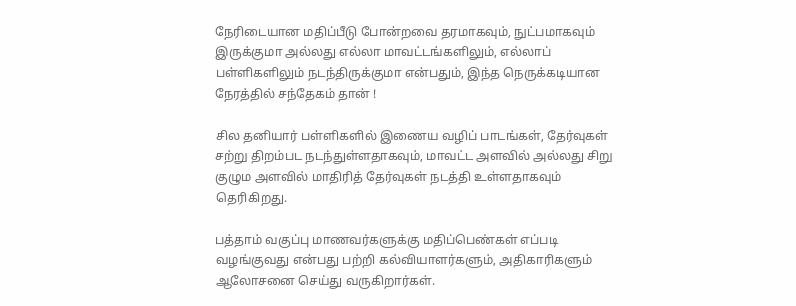நேரிடையான மதிப்பீடு போன்றவை தரமாகவும், நுட்பமாகவும் இருக்குமா அல்லது எல்லா மாவட்டங்களிலும், எல்லாப் பள்ளிகளிலும் நடந்திருக்குமா என்பதும், இந்த நெருக்கடியான நேரத்தில் சந்தேகம் தான் !

சில தனியார் பள்ளிகளில் இணைய வழிப் பாடங்கள், தேர்வுகள் சற்று திறம்பட நடந்துள்ளதாகவும், மாவட்ட அளவில் அல்லது சிறு குழும அளவில் மாதிரித் தேர்வுகள் நடத்தி உள்ளதாகவும்  தெரிகிறது.

பத்தாம் வகுப்பு மாணவர்களுக்கு மதிப்பெண்கள் எப்படி வழங்குவது என்பது பற்றி கல்வியாளர்களும், அதிகாரிகளும் ஆலோசனை செய்து வருகிறார்கள்.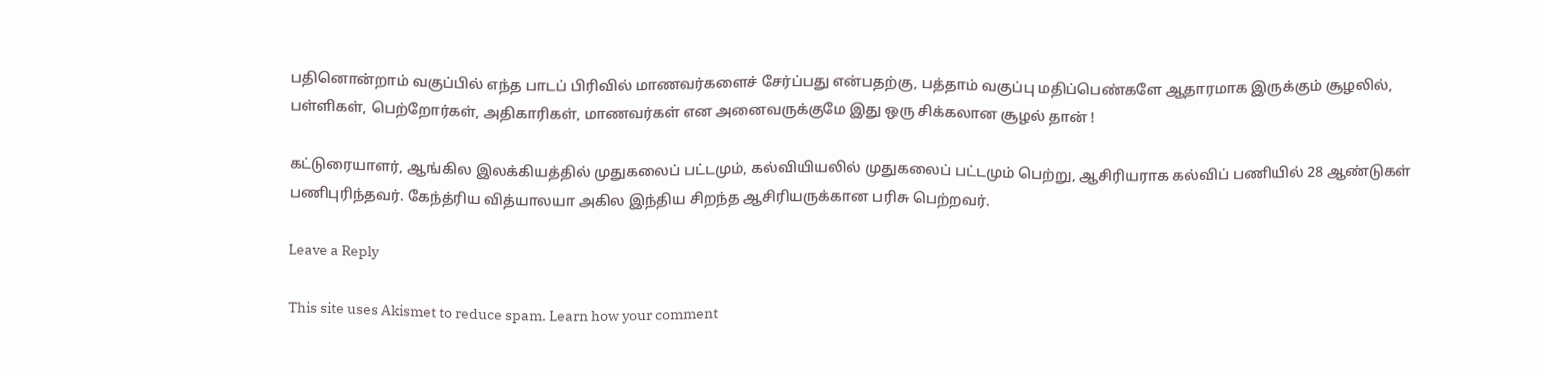பதினொன்றாம் வகுப்பில் எந்த பாடப் பிரிவில் மாணவர்களைச் சேர்ப்பது என்பதற்கு, பத்தாம் வகுப்பு மதிப்பெண்களே ஆதாரமாக இருக்கும் சூழலில், பள்ளிகள், பெற்றோர்கள், அதிகாரிகள், மாணவர்கள் என அனைவருக்குமே இது ஒரு சிக்கலான சூழல் தான் !

கட்டுரையாளர், ஆங்கில இலக்கியத்தில் முதுகலைப் பட்டமும், கல்வியியலில் முதுகலைப் பட்டமும் பெற்று, ஆசிரியராக கல்விப் பணியில் 28 ஆண்டுகள் பணிபுரிந்தவர். கேந்த்ரிய வித்யாலயா அகில இந்திய சிறந்த ஆசிரியருக்கான பரிசு பெற்றவர்.

Leave a Reply

This site uses Akismet to reduce spam. Learn how your comment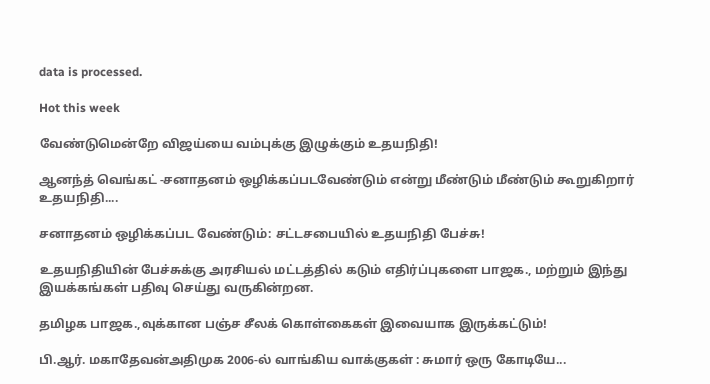data is processed.

Hot this week

வேண்டுமென்றே விஜய்யை வம்புக்கு இழுக்கும் உதயநிதி!

ஆனந்த் வெங்கட் -சனாதனம் ஒழிக்கப்படவேண்டும் என்று மீண்டும் மீண்டும் கூறுகிறார் உதயநிதி....

சனாதனம் ஒழிக்கப்பட வேண்டும்: சட்டசபையில் உதயநிதி பேச்சு!

உதயநிதியின் பேச்சுக்கு அரசியல் மட்டத்தில் கடும் எதிர்ப்புகளை பாஜக., மற்றும் இந்து இயக்கங்கள் பதிவு செய்து வருகின்றன.

தமிழக பாஜக.,வுக்கான பஞ்ச சீலக் கொள்கைகள் இவையாக இருக்கட்டும்!

பி.ஆர். மகாதேவன்அதிமுக 2006-ல் வாங்கிய வாக்குகள் : சுமார் ஒரு கோடியே...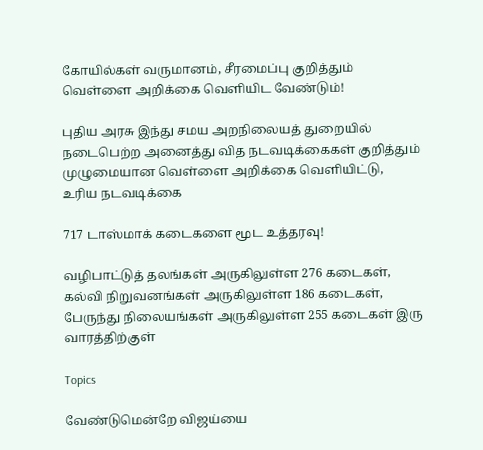கோயில்கள் வருமானம், சீரமைப்பு குறித்தும் வெள்ளை அறிக்கை வெளியிட வேண்டும்!

புதிய அரசு இந்து சமய அறநிலையத் துறையில் நடைபெற்ற அனைத்து வித நடவடிக்கைகள் குறித்தும் முழுமையான வெள்ளை அறிக்கை வெளியிட்டு, உரிய நடவடிக்கை

717 டாஸ்மாக் கடைகளை மூட உத்தரவு!

வழிபாட்டுத் தலங்கள் அருகிலுள்ள 276 கடைகள், கல்வி நிறுவனங்கள் அருகிலுள்ள 186 கடைகள், பேருந்து நிலையங்கள் அருகிலுள்ள 255 கடைகள் இரு வாரத்திற்குள்

Topics

வேண்டுமென்றே விஜய்யை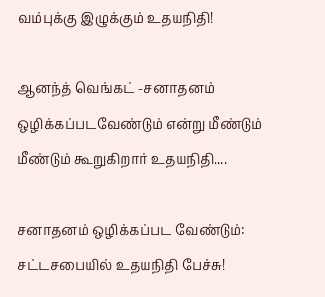வம்புக்கு இழுக்கும் உதயநிதி!

ஆனந்த் வெங்கட் -சனாதனம் ஒழிக்கப்படவேண்டும் என்று மீண்டும் மீண்டும் கூறுகிறார் உதயநிதி....

சனாதனம் ஒழிக்கப்பட வேண்டும்: சட்டசபையில் உதயநிதி பேச்சு!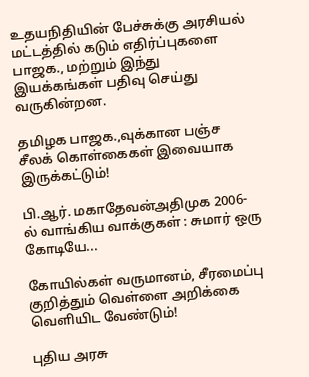உதயநிதியின் பேச்சுக்கு அரசியல் மட்டத்தில் கடும் எதிர்ப்புகளை பாஜக., மற்றும் இந்து இயக்கங்கள் பதிவு செய்து வருகின்றன.

தமிழக பாஜக.,வுக்கான பஞ்ச சீலக் கொள்கைகள் இவையாக இருக்கட்டும்!

பி.ஆர். மகாதேவன்அதிமுக 2006-ல் வாங்கிய வாக்குகள் : சுமார் ஒரு கோடியே...

கோயில்கள் வருமானம், சீரமைப்பு குறித்தும் வெள்ளை அறிக்கை வெளியிட வேண்டும்!

புதிய அரசு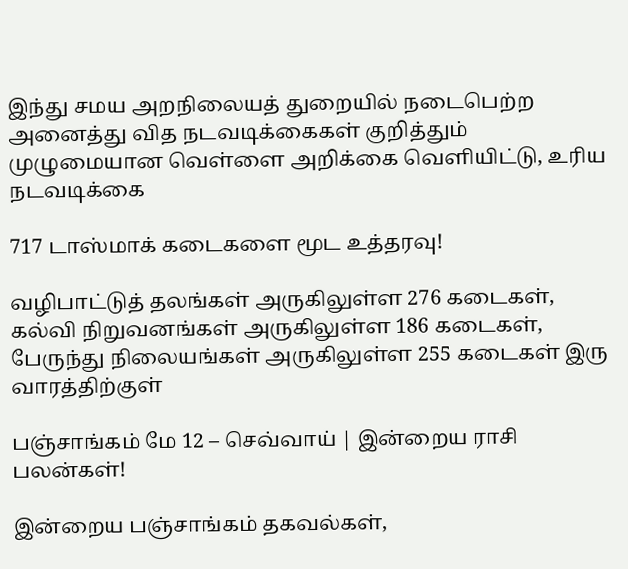இந்து சமய அறநிலையத் துறையில் நடைபெற்ற அனைத்து வித நடவடிக்கைகள் குறித்தும் முழுமையான வெள்ளை அறிக்கை வெளியிட்டு, உரிய நடவடிக்கை

717 டாஸ்மாக் கடைகளை மூட உத்தரவு!

வழிபாட்டுத் தலங்கள் அருகிலுள்ள 276 கடைகள், கல்வி நிறுவனங்கள் அருகிலுள்ள 186 கடைகள், பேருந்து நிலையங்கள் அருகிலுள்ள 255 கடைகள் இரு வாரத்திற்குள்

பஞ்சாங்கம் மே 12 – செவ்வாய் | இன்றைய ராசி பலன்கள்!

இன்றைய பஞ்சாங்கம் தகவல்கள்,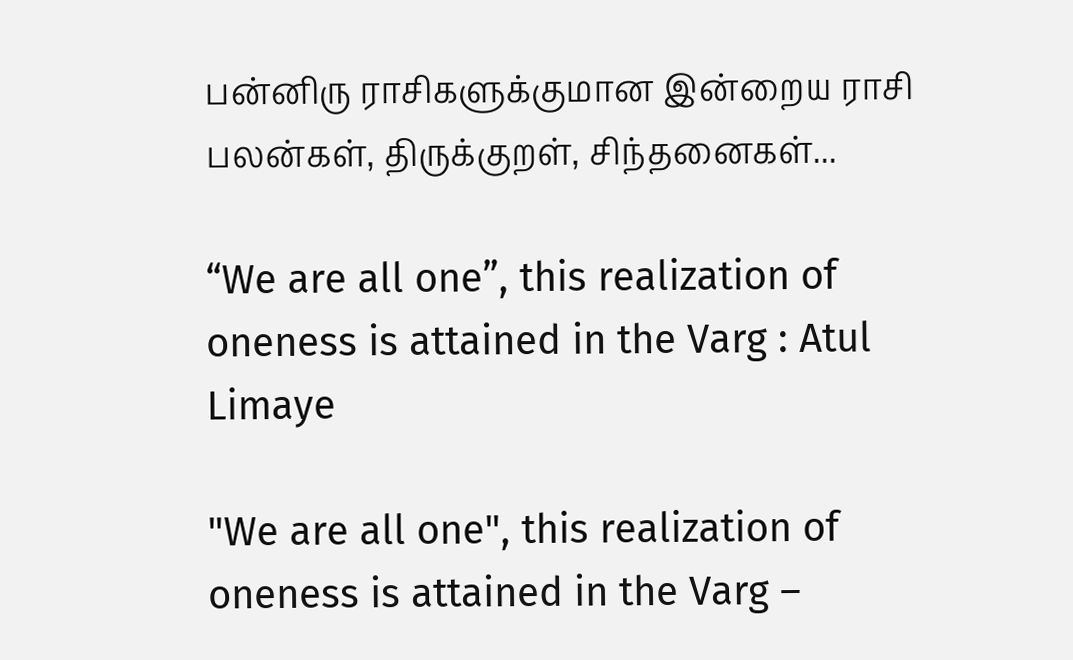பன்னிரு ராசிகளுக்குமான இன்றைய ராசி பலன்கள், திருக்குறள், சிந்தனைகள்...

“We are all one”, this realization of oneness is attained in the Varg : Atul Limaye

"We are all one", this realization of oneness is attained in the Varg –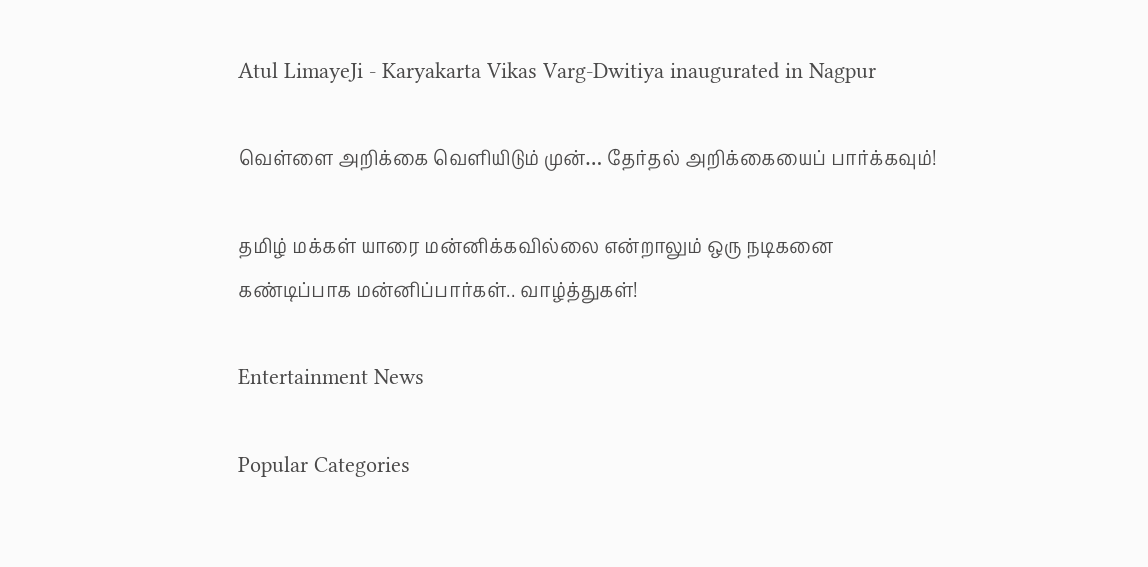Atul LimayeJi - Karyakarta Vikas Varg-Dwitiya inaugurated in Nagpur

வெள்ளை அறிக்கை வெளியிடும் முன்… தேர்தல் அறிக்கையைப் பார்க்கவும்!

தமிழ் மக்கள் யாரை மன்னிக்கவில்லை என்றாலும் ஒரு நடிகனை கண்டிப்பாக மன்னிப்பார்கள்.. வாழ்த்துகள்!

Entertainment News

Popular Categories